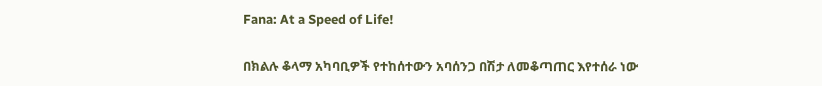Fana: At a Speed of Life!

በክልሉ ቆላማ አካባቢዎች የተከሰተውን አባሰንጋ በሽታ ለመቆጣጠር እየተሰራ ነው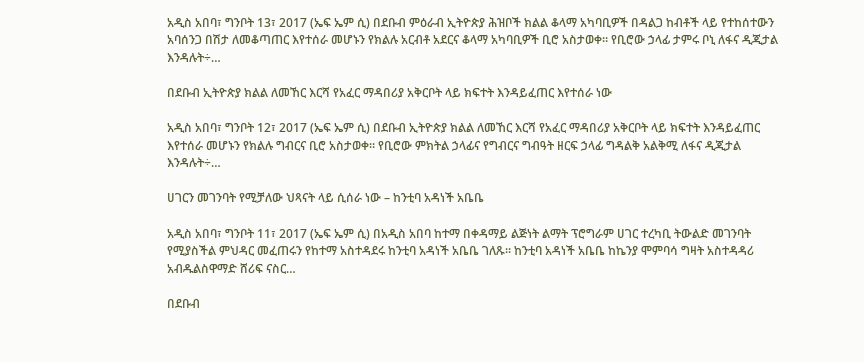አዲስ አበባ፣ ግንቦት 13፣ 2017 (ኤፍ ኤም ሲ) በደቡብ ምዕራብ ኢትዮጵያ ሕዝቦች ክልል ቆላማ አካባቢዎች በዳልጋ ከብቶች ላይ የተከሰተውን አባሰንጋ በሽታ ለመቆጣጠር እየተሰራ መሆኑን የክልሉ አርብቶ አደርና ቆላማ አካባቢዎች ቢሮ አስታወቀ። የቢሮው ኃላፊ ታምሩ ቦኒ ለፋና ዲጂታል እንዳሉት÷…

በደቡብ ኢትዮጵያ ክልል ለመኸር እርሻ የአፈር ማዳበሪያ አቅርቦት ላይ ክፍተት እንዳይፈጠር እየተሰራ ነው

አዲስ አበባ፣ ግንቦት 12፣ 2017 (ኤፍ ኤም ሲ) በደቡብ ኢትዮጵያ ክልል ለመኸር እርሻ የአፈር ማዳበሪያ አቅርቦት ላይ ክፍተት እንዳይፈጠር እየተሰራ መሆኑን የክልሉ ግብርና ቢሮ አስታወቀ። የቢሮው ምክትል ኃላፊና የግብርና ግብዓት ዘርፍ ኃላፊ ግዳልቅ አልቅሚ ለፋና ዲጂታል እንዳሉት÷…

ሀገርን መገንባት የሚቻለው ህጻናት ላይ ሲሰራ ነው – ከንቲባ አዳነች አቤቤ

አዲስ አበባ፣ ግንቦት 11፣ 2017 (ኤፍ ኤም ሲ) በአዲስ አበባ ከተማ በቀዳማይ ልጅነት ልማት ፕሮግራም ሀገር ተረካቢ ትውልድ መገንባት የሚያስችል ምህዳር መፈጠሩን የከተማ አስተዳደሩ ከንቲባ አዳነች አቤቤ ገለጹ። ከንቲባ አዳነች አቤቤ ከኬንያ ሞምባሳ ግዛት አስተዳዳሪ አብዱልስዋማድ ሸሪፍ ናስር…

በደቡብ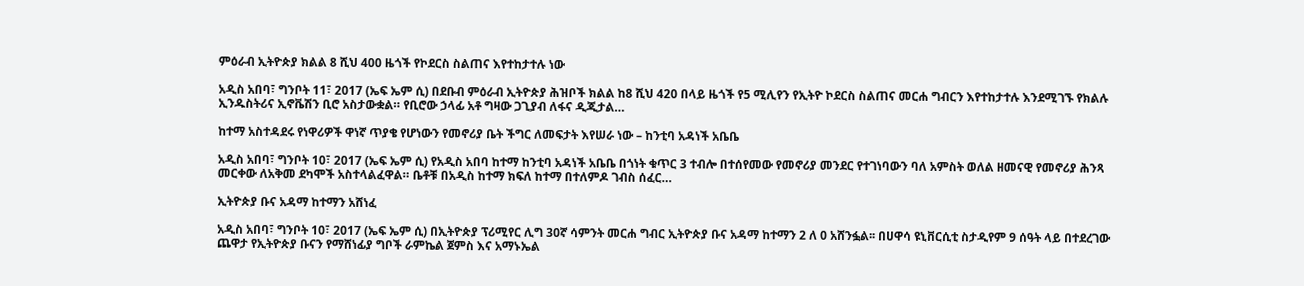ምዕራብ ኢትዮጵያ ክልል 8 ሺህ 400 ዜጎች የኮደርስ ስልጠና እየተከታተሉ ነው

አዲስ አበባ፣ ግንቦት 11፣ 2017 (ኤፍ ኤም ሲ) በደቡብ ምዕራብ ኢትዮጵያ ሕዝቦች ክልል ከ8 ሺህ 420 በላይ ዜጎች የ5 ሚሊየን የኢትዮ ኮደርስ ስልጠና መርሐ ግብርን እየተከታተሉ እንደሚገኙ የክልሉ ኢንዱስትሪና ኢኖቬሽን ቢሮ አስታውቋል። የቢሮው ኃላፊ አቶ ግዛው ጋጊያብ ለፋና ዲጂታል…

ከተማ አስተዳደሩ የነዋሪዎች ዋነኛ ጥያቄ የሆነውን የመኖሪያ ቤት ችግር ለመፍታት እየሠራ ነው – ከንቲባ አዳነች አቤቤ

አዲስ አበባ፣ ግንቦት 10፣ 2017 (ኤፍ ኤም ሲ) የአዲስ አበባ ከተማ ከንቲባ አዳነች አቤቤ በጎነት ቁጥር 3 ተብሎ በተሰየመው የመኖሪያ መንደር የተገነባውን ባለ አምስት ወለል ዘመናዊ የመኖሪያ ሕንጻ መርቀው ለአቅመ ደካሞች አስተላልፈዋል። ቤቶቹ በአዲስ ከተማ ክፍለ ከተማ በተለምዶ ገብስ ሰፈር…

ኢትዮጵያ ቡና አዳማ ከተማን አሸነፈ

አዲስ አበባ፣ ግንቦት 10፣ 2017 (ኤፍ ኤም ሲ) በኢትዮጵያ ፕሪሚየር ሊግ 30ኛ ሳምንት መርሐ ግብር ኢትዮጵያ ቡና አዳማ ከተማን 2 ለ 0 አሸንፏል፡፡ በሀዋሳ ዩኒቨርሲቲ ስታዲየም 9 ሰዓት ላይ በተደረገው ጨዋታ የኢትዮጵያ ቡናን የማሸነፊያ ግቦች ራምኬል ጀምስ እና አማኑኤል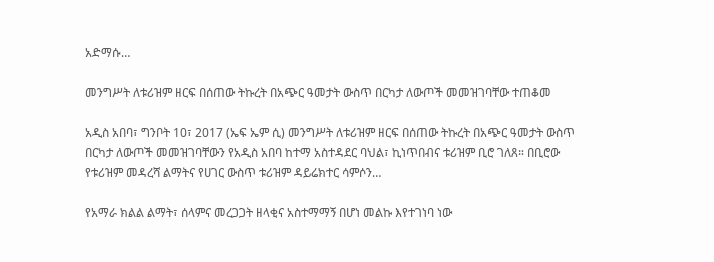አድማሱ…

መንግሥት ለቱሪዝም ዘርፍ በሰጠው ትኩረት በአጭር ዓመታት ውስጥ በርካታ ለውጦች መመዝገባቸው ተጠቆመ

አዲስ አበባ፣ ግንቦት 10፣ 2017 (ኤፍ ኤም ሲ) መንግሥት ለቱሪዝም ዘርፍ በሰጠው ትኩረት በአጭር ዓመታት ውስጥ በርካታ ለውጦች መመዝገባቸውን የአዲስ አበባ ከተማ አስተዳደር ባህል፣ ኪነጥበብና ቱሪዝም ቢሮ ገለጸ። በቢሮው የቱሪዝም መዳረሻ ልማትና የሀገር ውስጥ ቱሪዝም ዳይሬክተር ሳምሶን…

የአማራ ክልል ልማት፣ ሰላምና መረጋጋት ዘላቂና አስተማማኝ በሆነ መልኩ እየተገነባ ነው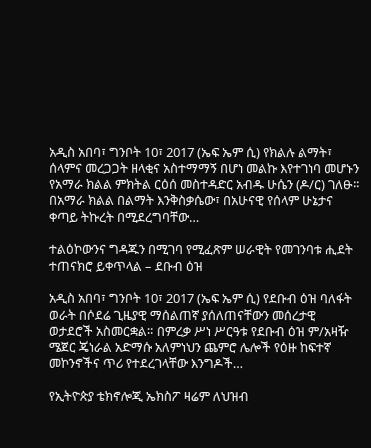አዲስ አበባ፣ ግንቦት 10፣ 2017 (ኤፍ ኤም ሲ) የክልሉ ልማት፣ ሰላምና መረጋጋት ዘላቂና አስተማማኝ በሆነ መልኩ እየተገነባ መሆኑን የአማራ ክልል ምክትል ርዕሰ መስተዳድር አብዱ ሁሴን (ዶ/ር) ገለፁ፡፡ በአማራ ክልል በልማት እንቅስቃሴው፣ በአሁናዊ የሰላም ሁኔታና ቀጣይ ትኩረት በሚደረግባቸው…

ተልዕኮውንና ግዳጁን በሚገባ የሚፈጽም ሠራዊት የመገንባቱ ሒደት ተጠናክሮ ይቀጥላል – ደቡብ ዕዝ

አዲስ አበባ፣ ግንቦት 10፣ 2017 (ኤፍ ኤም ሲ) የደቡብ ዕዝ ባለፋት ወራት በሶደሬ ጊዜያዊ ማሰልጠኛ ያሰለጠናቸውን መሰረታዊ ወታደሮች አስመርቋል። በምረቃ ሥነ ሥርዓቱ የደቡብ ዕዝ ም/አዛዥ ሜጀር ጄነራል አድማሱ አለምነህን ጨምሮ ሌሎች የዕዙ ከፍተኛ መኮንኖችና ጥሪ የተደረገላቸው እንግዶች…

የኢትዮጵያ ቴክኖሎጂ ኤክስፖ ዛሬም ለህዝብ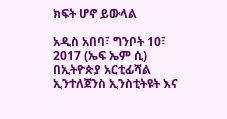ክፍት ሆኖ ይውላል

አዲስ አበባ፣ ግንቦት 10፣ 2017 (ኤፍ ኤም ሲ) በኢትዮጵያ አርቲፊሻል ኢንተለጀንስ ኢንስቲትዩት እና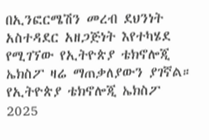በኢንፎርሜሽን መረብ ደህንነት አስተዳደር አዘጋጅነት እየተካሄደ የሚገኘው የኢትዮጵያ ቴክኖሎጂ ኤክስፖ ዛሬ ማጠቃለያውን ያገኛል። የኢትዮጵያ ቴክኖሎጂ ኤክስፖ 2025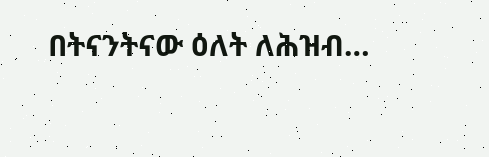በትናንትናው ዕለት ለሕዝብ…